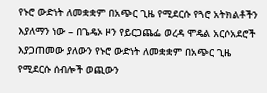የኑሮ ውድነት ለመቋቋም በአጭር ጊዜ የሚደርሱ የጓሮ አትክልቶችን እያለማን ነው – በጌዴኦ ዞን የይርጋጨፌ ወረዳ ሞዴል አርሶአደሮች
እያጋጠመው ያለውን የኑሮ ውድነት ለመቋቋም በአጭር ጊዜ የሚደርሱ ሰብሎች ወጪውን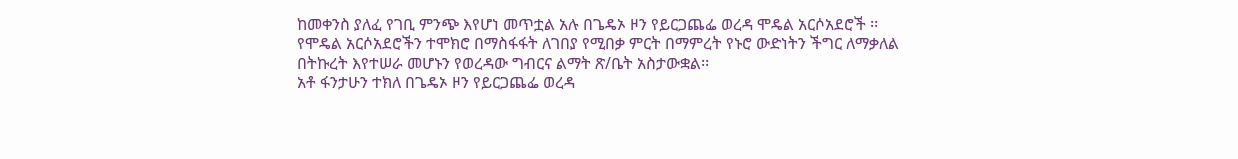ከመቀንስ ያለፈ የገቢ ምንጭ እየሆነ መጥቷል አሉ በጌዴኦ ዞን የይርጋጨፌ ወረዳ ሞዴል አርሶአደሮች ፡፡
የሞዴል አርሶአደሮችን ተሞክሮ በማስፋፋት ለገበያ የሚበቃ ምርት በማምረት የኑሮ ውድነትን ችግር ለማቃለል በትኩረት እየተሠራ መሆኑን የወረዳው ግብርና ልማት ጽ/ቤት አስታውቋል፡፡
አቶ ፋንታሁን ተክለ በጌዴኦ ዞን የይርጋጨፌ ወረዳ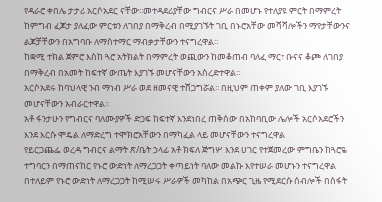የዳራሮ ቀበሌ ታታሪ አርሶአደር ናቸው፡፡መተዳደሪያቸው ግብርና ሥራ በመሆኑ የተለያዩ ምርት በማምረት ከምግብ ፈጆታ ያለፈው ምርቱን ለገበያ በማቅረብ በሚያገኙት ገቢ በኑሮአቸው መሻሻሎችን ማየታቸውንና ልጆቻቸውን በአግባቡ ለማስተማር ማብቃታቸውን ተናግረዋል፡፡
ከቋሚ ተክል ጀምሮ እስከ ጓሮ አትክልት በማምረት ወጪውን ከመቆጠብ ባለፈ ማር፣ ቡናና ቆጮ ለገበያ በማቅረብ በአመት ከፍተኛ ውጤት እያገኙ መሆናቸውን አስረድተዋል፡፡
አርሶአደሩ ከባህላዊ ንብ ማነብ ሥራ ወደ ዘመናዊ ተሸጋግሯል፡፡ በዚህም ጠቀም ያለው ገቢ እያገኙ መሆናቸውን አብራርተዋል፡፡
አቶ ፋንታሁን የግብርና ባለሙያዎች ድጋፍ ከፍተኛ እንደነበረ ጠቅሰው በአከባቢው ሌሎች አርሶአደሮችን እንደ እርሱ ሞዴል ለማድረግ ተሞክሮአቸውን በማካፈል ላይ መሆናቸውን ተናግረዋል
የይርጋጨፌ ወረዳ ግብርና ልማት ጽ/ቤት ኃላፊ አቶ ክፍለ ጅግሦ እንደ ሀገር የተጀመረው ምግቤን ከጓሮዬ ተግባርን በማጠናከር የኑሮ ውድነት ለማረጋጋት ቀጣይነት ባለው መልኩ እየተሠራ መሆኑን ተናግረዋል
በተለይም የኑሮ ውድነት ለማረጋጋት ከሚሠሩ ሥራዎች መካከል በአጭር ጊዜ የሚደርሱ ሰብሎች በስፋት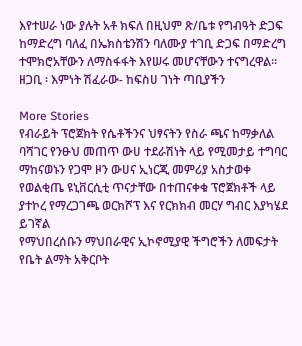እየተሠራ ነው ያሉት አቶ ክፍለ በዚህም ጽ/ቤቱ የግብዓት ድጋፍ ከማድረግ ባለፈ በኤክስቴንሽን ባለሙያ ተገቢ ድጋፍ በማድረግ ተሞክሮአቸውን ለማስፋፋት እየሠሩ መሆናቸውን ተናግረዋል፡፡
ዘጋቢ ፡ እምነት ሽፈራው- ከፍስሀ ገነት ጣቢያችን

More Stories
የብራይት ፕሮጀክት የሴቶችንና ህፃናትን የስራ ጫና ከማቃለል ባሻገር የንፁህ መጠጥ ውሀ ተደራሽነት ላይ የሚመታይ ተግባር ማከናወኑን የጋሞ ዞን ውሀና ኢነርጂ መምሪያ አስታወቀ
የወልቂጤ ዩኒቨርሲቲ ጥናታቸው በተጠናቀቁ ፕሮጀክቶች ላይ ያተኮረ የማረጋገጫ ወርክሾፕ እና የርክክብ መርሃ ግብር እያካሄደ ይገኛል
የማህበረሰቡን ማህበራዊና ኢኮኖሚያዊ ችግሮችን ለመፍታት የቤት ልማት አቅርቦት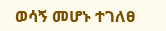ወሳኝ መሆኑ ተገለፀ